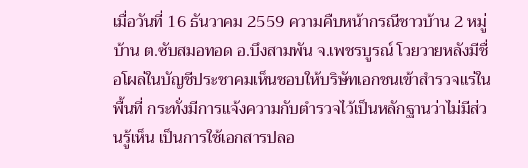เมื่อวันที่ 16 ธันวาคม 2559 ความคืบหน้ากรณีชาวบ้าน 2 หมู่บ้าน ต.ซับสมอทอด อ.บึงสามพัน จ.เพชรบูรณ์ โวยวายหลังมีชื่อโผล่ในบัญชีประชาคมเห็นชอบให้บริษัทเอกชนเข้าสำรวจแร่ในพื้นที่ กระทั่งมีการแจ้งความกับตำรวจไว้เป็นหลักฐานว่าไม่มีส่วนรู้เห็น เป็นการใช้เอกสารปลอ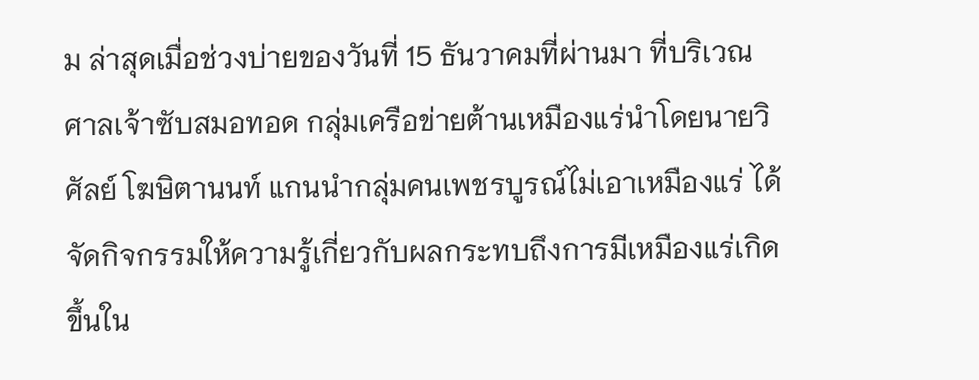ม ล่าสุดเมื่อช่วงบ่ายของวันที่ 15 ธันวาคมที่ผ่านมา ที่บริเวณศาลเจ้าซับสมอทอด กลุ่มเครือข่ายต้านเหมืองแร่นำโดยนายวิศัลย์ โฆษิตานนท์ แกนนำกลุ่มคนเพชรบูรณ์ไม่เอาเหมืองแร่ ได้จัดกิจกรรมให้ความรู้เกี่ยวกับผลกระทบถึงการมีเหมืองแร่เกิดขึ้นใน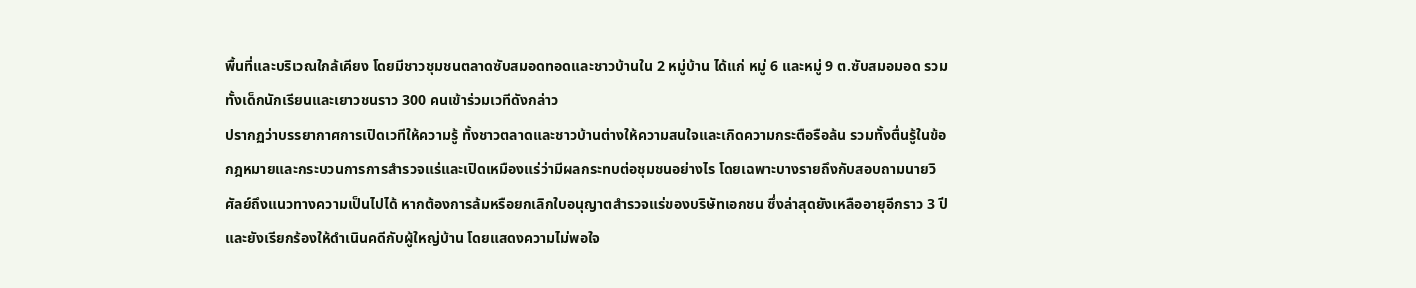พื้นที่และบริเวณใกล้เคียง โดยมีชาวชุมชนตลาดซับสมอดทอดและชาวบ้านใน 2 หมู่บ้าน ได้แก่ หมู่ 6 และหมู่ 9 ต.ซับสมอมอด รวมทั้งเด็กนักเรียนและเยาวชนราว 300 คนเข้าร่วมเวทีดังกล่าว
ปรากฏว่าบรรยากาศการเปิดเวทีให้ความรู้ ทั้งชาวตลาดและชาวบ้านต่างให้ความสนใจและเกิดความกระตือรือล้น รวมทั้งตื่นรู้ในข้อกฎหมายและกระบวนการการสำรวจแร่และเปิดเหมืองแร่ว่ามีผลกระทบต่อชุมชนอย่างไร โดยเฉพาะบางรายถึงกับสอบถามนายวิศัลย์ถึงแนวทางความเป็นไปได้ หากต้องการล้มหรือยกเลิกใบอนุญาตสำรวจแร่ของบริษัทเอกชน ซึ่งล่าสุดยังเหลืออายุอีกราว 3 ปี และยังเรียกร้องให้ดำเนินคดีกับผู้ใหญ่บ้าน โดยแสดงความไม่พอใจ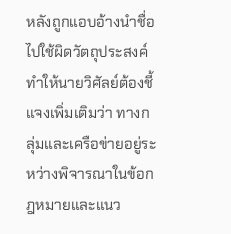หลังถูกแอบอ้างนำชื่อไปใช้ผิดวัตถุประสงค์
ทำให้นายวิศัลย์ต้องชี้แจงเพิ่มเติมว่า ทางกลุ่มและเครือข่ายอยู่ระหว่างพิจารณาในข้อกฎหมายและแนว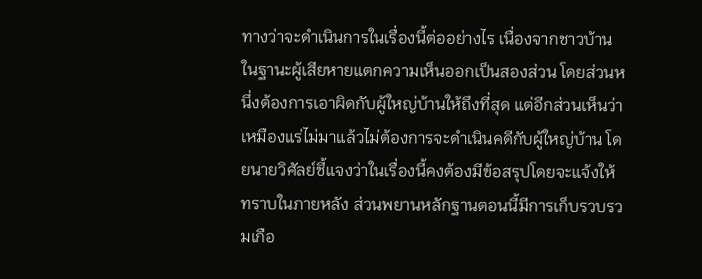ทางว่าจะดำเนินการในเรื่องนี้ต่ออย่างไร เนื่องจากชาวบ้านในฐานะผู้เสียหายแตกความเห็นออกเป็นสองส่วน โดยส่วนหนึ่งต้องการเอาผิดกับผู้ใหญ่บ้านให้ถึงที่สุด แต่อีกส่วนเห็นว่าเหมืองแร่ไม่มาแล้วไม่ต้องการจะดำเนินคดีกับผู้ใหญ่บ้าน โดยนายวิศัลย์ชี้แจงว่าในเรื่องนี้คงต้องมีข้อสรุปโดยจะแจ้งให้ทราบในภายหลัง ส่วนพยานหลักฐานตอนนี้มีการเก็บรวบรวมเกือ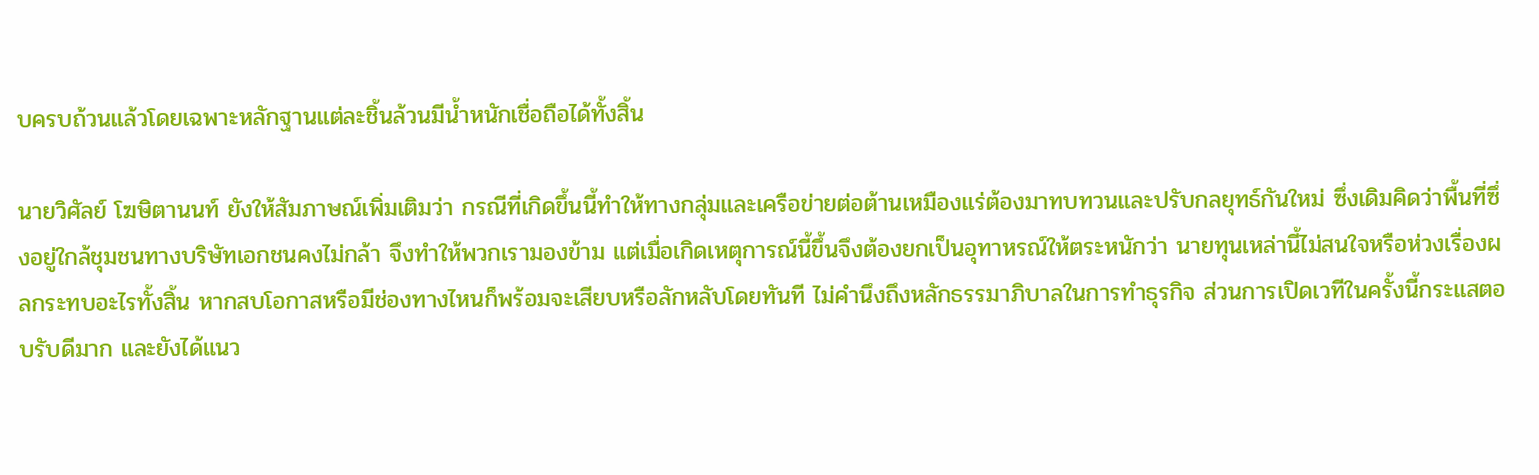บครบถ้วนแล้วโดยเฉพาะหลักฐานแต่ละชิ้นล้วนมีน้ำหนักเชื่อถือได้ทั้งสิ้น

นายวิศัลย์ โฆษิตานนท์ ยังให้สัมภาษณ์เพิ่มเติมว่า กรณีที่เกิดขึ้นนี้ทำให้ทางกลุ่มและเครือข่ายต่อต้านเหมืองแร่ต้องมาทบทวนและปรับกลยุทธ์กันใหม่ ซึ่งเดิมคิดว่าพื้นที่ซึ่งอยู่ใกล้ชุมชนทางบริษัทเอกชนคงไม่กล้า จึงทำให้พวกเรามองข้าม แต่เมื่อเกิดเหตุการณ์นี้ขึ้นจึงต้องยกเป็นอุทาหรณ์ให้ตระหนักว่า นายทุนเหล่านี้ไม่สนใจหรือห่วงเรื่องผลกระทบอะไรทั้งสิ้น หากสบโอกาสหรือมีช่องทางไหนก็พร้อมจะเสียบหรือลักหลับโดยทันที ไม่คำนึงถึงหลักธรรมาภิบาลในการทำธุรกิจ ส่วนการเปิดเวทีในครั้งนี้กระแสตอบรับดีมาก และยังได้แนว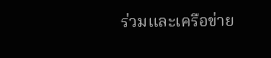ร่วมและเครือข่าย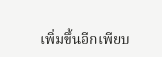เพิ่มขึ้นอีกเพียบ